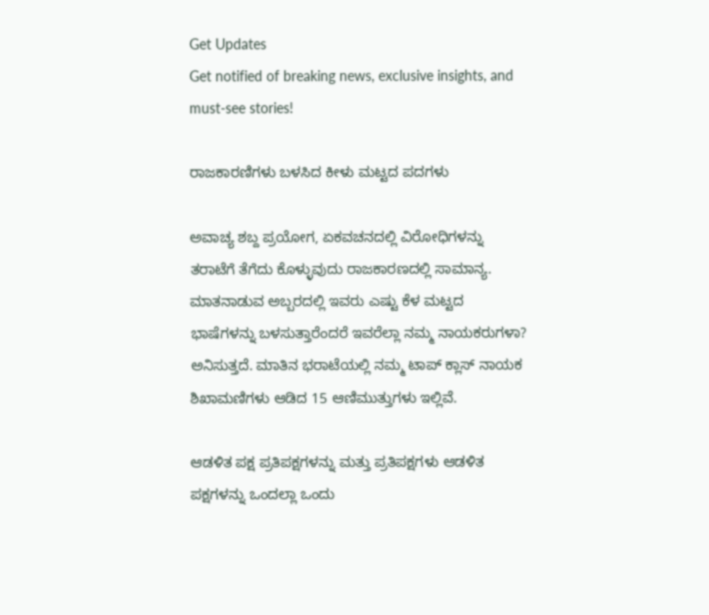Get Updates
Get notified of breaking news, exclusive insights, and must-see stories!

ರಾಜಕಾರಣಿಗಳು ಬಳಸಿದ ಕೀಳು ಮಟ್ಟದ ಪದಗಳು

ಅವಾಚ್ಯ ಶಬ್ದ ಪ್ರಯೋಗ, ಏಕವಚನದಲ್ಲಿ ವಿರೋಧಿಗಳನ್ನು ತರಾಟೆಗೆ ತೆಗೆದು ಕೊಳ್ಳುವುದು ರಾಜಕಾರಣದಲ್ಲಿ ಸಾಮಾನ್ಯ. ಮಾತನಾಡುವ ಅಬ್ಬರದಲ್ಲಿ ಇವರು ಎಷ್ಟು ಕೆಳ ಮಟ್ಟದ ಭಾಷೆಗಳನ್ನು ಬಳಸುತ್ತಾರೆಂದರೆ ಇವರೆಲ್ಲಾ ನಮ್ಮ ನಾಯಕರುಗಳಾ? ಅನಿಸುತ್ತದೆ. ಮಾತಿನ ಭರಾಟೆಯಲ್ಲಿ ನಮ್ಮ ಟಾಪ್ ಕ್ಲಾಸ್ ನಾಯಕ ಶಿಖಾಮಣಿಗಳು ಆಡಿದ 15 ಆಣಿಮುತ್ತುಗಳು ಇಲ್ಲಿವೆ.

ಆಡಳಿತ ಪಕ್ಷ ಪ್ರತಿಪಕ್ಷಗಳನ್ನು ಮತ್ತು ಪ್ರತಿಪಕ್ಷಗಳು ಆಡಳಿತ ಪಕ್ಷಗಳನ್ನು ಒಂದಲ್ಲಾ ಒಂದು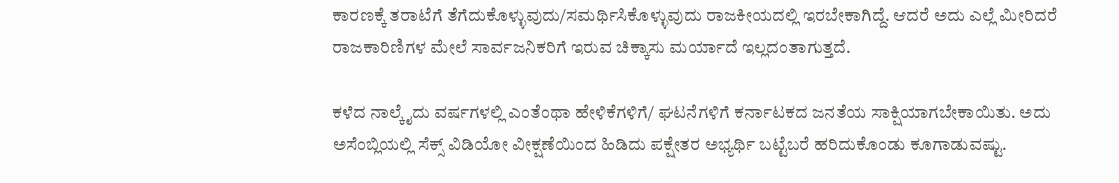ಕಾರಣಕ್ಕೆ ತರಾಟೆಗೆ ತೆಗೆದುಕೊಳ್ಳುವುದು/ಸಮರ್ಥಿಸಿಕೊಳ್ಳುವುದು ರಾಜಕೀಯದಲ್ಲಿ ಇರಬೇಕಾಗಿದ್ದೆ. ಆದರೆ ಅದು ಎಲ್ಲೆ ಮೀರಿದರೆ ರಾಜಕಾರಿಣಿಗಳ ಮೇಲೆ ಸಾರ್ವಜನಿಕರಿಗೆ ಇರುವ ಚಿಕ್ಕಾಸು ಮರ್ಯಾದೆ ಇಲ್ಲದಂತಾಗುತ್ತದೆ.

ಕಳೆದ ನಾಲ್ಕೈದು ವರ್ಷಗಳಲ್ಲಿ ಎಂತೆಂಥಾ ಹೇಳಿಕೆಗಳಿಗೆ/ ಘಟನೆಗಳಿಗೆ ಕರ್ನಾಟಕದ ಜನತೆಯ ಸಾಕ್ಷಿಯಾಗಬೇಕಾಯಿತು. ಅದು ಅಸೆಂಬ್ಲಿಯಲ್ಲಿ ಸೆಕ್ಸ್ ವಿಡಿಯೋ ವೀಕ್ಷಣೆಯಿಂದ ಹಿಡಿದು ಪಕ್ಷೇತರ ಅಭ್ಯರ್ಥಿ ಬಟ್ಟೆಬರೆ ಹರಿದುಕೊಂಡು ಕೂಗಾಡುವಷ್ಟು.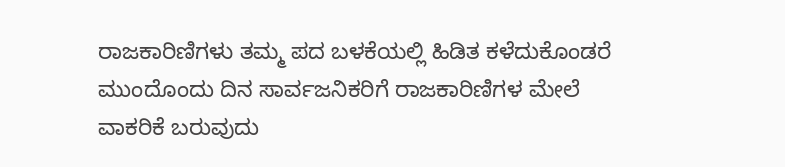ರಾಜಕಾರಿಣಿಗಳು ತಮ್ಮ ಪದ ಬಳಕೆಯಲ್ಲಿ ಹಿಡಿತ ಕಳೆದುಕೊಂಡರೆ ಮುಂದೊಂದು ದಿನ ಸಾರ್ವಜನಿಕರಿಗೆ ರಾಜಕಾರಿಣಿಗಳ ಮೇಲೆ ವಾಕರಿಕೆ ಬರುವುದು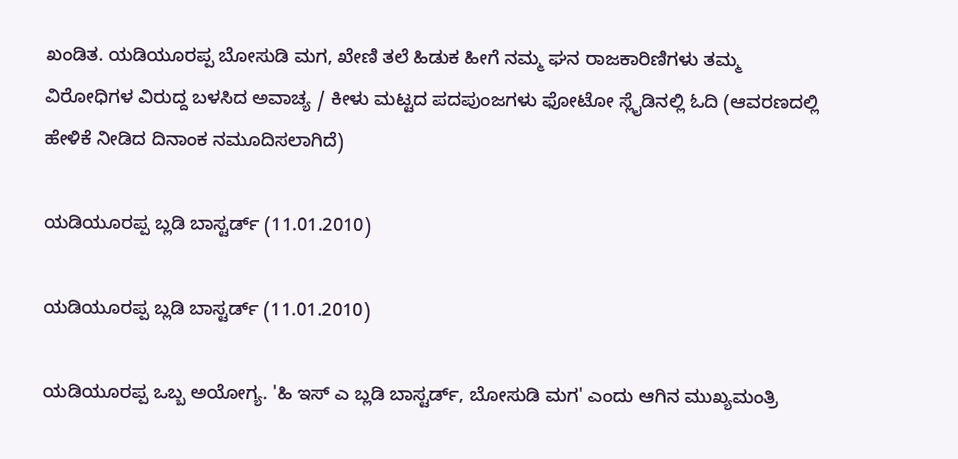ಖಂಡಿತ. ಯಡಿಯೂರಪ್ಪ ಬೋಸುಡಿ ಮಗ, ಖೇಣಿ ತಲೆ ಹಿಡುಕ ಹೀಗೆ ನಮ್ಮ ಘನ ರಾಜಕಾರಿಣಿಗಳು ತಮ್ಮ ವಿರೋಧಿಗಳ ವಿರುದ್ದ ಬಳಸಿದ ಅವಾಚ್ಯ / ಕೀಳು ಮಟ್ಟದ ಪದಪುಂಜಗಳು ಫೋಟೋ ಸ್ಲೈಡಿನಲ್ಲಿ ಓದಿ (ಆವರಣದಲ್ಲಿ ಹೇಳಿಕೆ ನೀಡಿದ ದಿನಾಂಕ ನಮೂದಿಸಲಾಗಿದೆ)

ಯಡಿಯೂರಪ್ಪ ಬ್ಲಡಿ ಬಾಸ್ಟರ್ಡ್ (11.01.2010)

ಯಡಿಯೂರಪ್ಪ ಬ್ಲಡಿ ಬಾಸ್ಟರ್ಡ್ (11.01.2010)

ಯಡಿಯೂರಪ್ಪ ಒಬ್ಬ ಅಯೋಗ್ಯ. 'ಹಿ ಇಸ್ ಎ ಬ್ಲಡಿ ಬಾಸ್ಟರ್ಡ್, ಬೋಸುಡಿ ಮಗ' ಎಂದು ಆಗಿನ ಮುಖ್ಯಮಂತ್ರಿ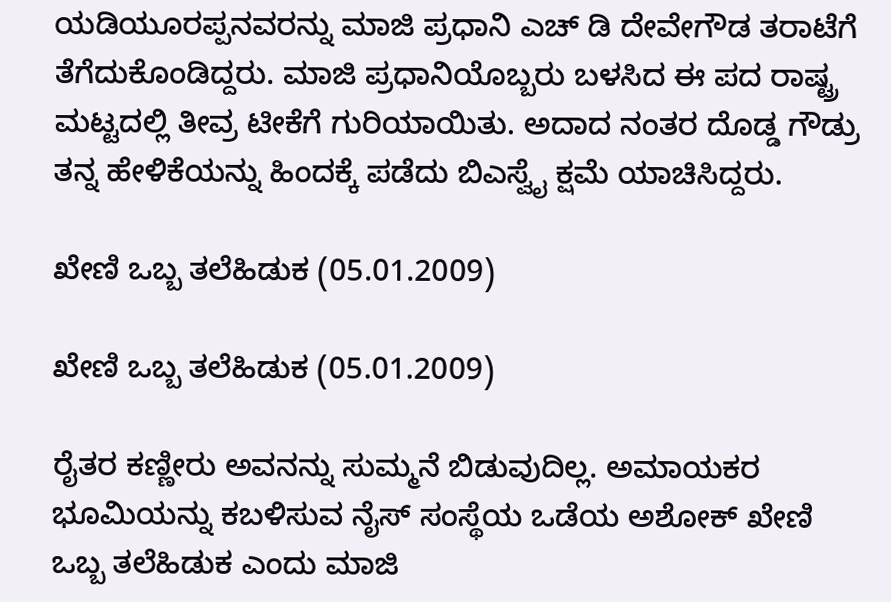ಯಡಿಯೂರಪ್ಪನವರನ್ನು ಮಾಜಿ ಪ್ರಧಾನಿ ಎಚ್ ಡಿ ದೇವೇಗೌಡ ತರಾಟೆಗೆ ತೆಗೆದುಕೊಂಡಿದ್ದರು. ಮಾಜಿ ಪ್ರಧಾನಿಯೊಬ್ಬರು ಬಳಸಿದ ಈ ಪದ ರಾಷ್ಟ್ರ ಮಟ್ಟದಲ್ಲಿ ತೀವ್ರ ಟೀಕೆಗೆ ಗುರಿಯಾಯಿತು. ಅದಾದ ನಂತರ ದೊಡ್ಡ ಗೌಡ್ರು ತನ್ನ ಹೇಳಿಕೆಯನ್ನು ಹಿಂದಕ್ಕೆ ಪಡೆದು ಬಿಎಸ್ವೈ ಕ್ಷಮೆ ಯಾಚಿಸಿದ್ದರು.

ಖೇಣಿ ಒಬ್ಬ ತಲೆಹಿಡುಕ (05.01.2009)

ಖೇಣಿ ಒಬ್ಬ ತಲೆಹಿಡುಕ (05.01.2009)

ರೈತರ ಕಣ್ಣೀರು ಅವನನ್ನು ಸುಮ್ಮನೆ ಬಿಡುವುದಿಲ್ಲ. ಅಮಾಯಕರ ಭೂಮಿಯನ್ನು ಕಬಳಿಸುವ ನೈಸ್ ಸಂಸ್ಥೆಯ ಒಡೆಯ ಅಶೋಕ್ ಖೇಣಿ ಒಬ್ಬ ತಲೆಹಿಡುಕ ಎಂದು ಮಾಜಿ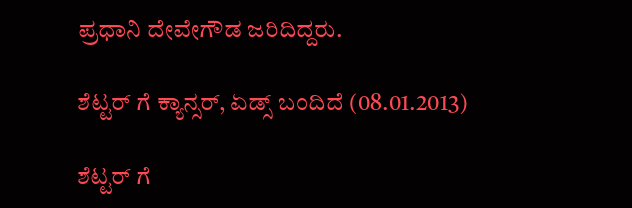ಪ್ರಧಾನಿ ದೇವೇಗೌಡ ಜರಿದಿದ್ದರು.

ಶೆಟ್ಟರ್ ಗೆ ಕ್ಯಾನ್ಸರ್, ಏಡ್ಸ್ ಬಂದಿದೆ (08.01.2013)

ಶೆಟ್ಟರ್ ಗೆ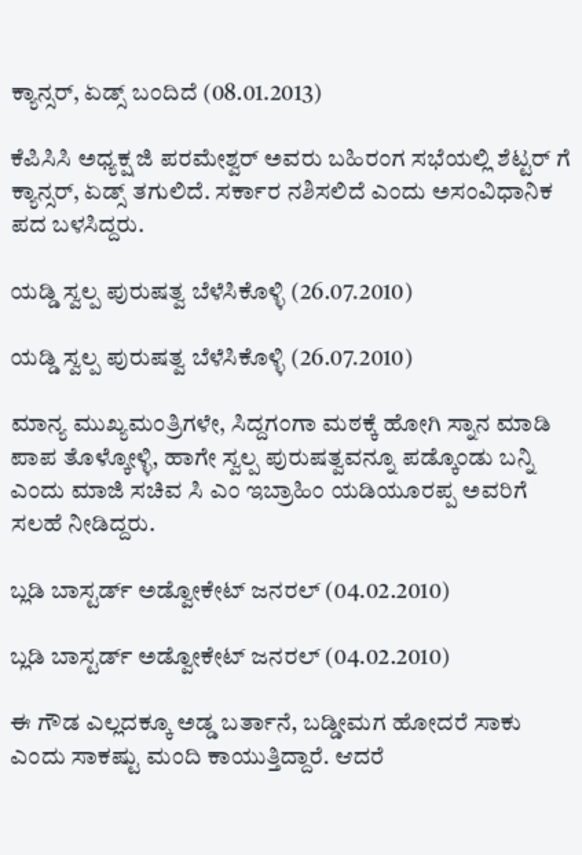ಕ್ಯಾನ್ಸರ್, ಏಡ್ಸ್ ಬಂದಿದೆ (08.01.2013)

ಕೆಪಿಸಿಸಿ ಅಧ್ಯಕ್ಷ ಜಿ ಪರಮೇಶ್ವರ್ ಅವರು ಬಹಿರಂಗ ಸಭೆಯಲ್ಲಿ ಶೆಟ್ಟರ್ ಗೆ ಕ್ಯಾನ್ಸರ್, ಏಡ್ಸ್ ತಗುಲಿದೆ. ಸರ್ಕಾರ ನಶಿಸಲಿದೆ ಎಂದು ಅಸಂವಿಧಾನಿಕ ಪದ ಬಳಸಿದ್ದರು.

ಯಡ್ಡಿ ಸ್ವಲ್ಪ ಪುರುಷತ್ವ ಬೆಳೆಸಿಕೊಳ್ಳಿ (26.07.2010)

ಯಡ್ಡಿ ಸ್ವಲ್ಪ ಪುರುಷತ್ವ ಬೆಳೆಸಿಕೊಳ್ಳಿ (26.07.2010)

ಮಾನ್ಯ ಮುಖ್ಯಮಂತ್ರಿಗಳೇ, ಸಿದ್ದಗಂಗಾ ಮಠಕ್ಕೆ ಹೋಗಿ ಸ್ನಾನ ಮಾಡಿ ಪಾಪ ತೊಳ್ಕೋಳ್ಳಿ, ಹಾಗೇ ಸ್ವಲ್ಪ ಪುರುಷತ್ವವನ್ನೂ ಪಡ್ಕೊಂಡು ಬನ್ನಿ ಎಂದು ಮಾಜಿ ಸಚಿವ ಸಿ ಎಂ ಇಬ್ರಾಹಿಂ ಯಡಿಯೂರಪ್ಪ ಅವರಿಗೆ ಸಲಹೆ ನೀಡಿದ್ದರು.

ಬ್ಲಡಿ ಬಾಸ್ಟರ್ಡ್ ಅಡ್ವೋಕೇಟ್ ಜನರಲ್ (04.02.2010)

ಬ್ಲಡಿ ಬಾಸ್ಟರ್ಡ್ ಅಡ್ವೋಕೇಟ್ ಜನರಲ್ (04.02.2010)

ಈ ಗೌಡ ಎಲ್ಲದಕ್ಕೂ ಅಡ್ಡ ಬರ್ತಾನೆ, ಬಡ್ಡೀಮಗ ಹೋದರೆ ಸಾಕು ಎಂದು ಸಾಕಷ್ಟು ಮಂದಿ ಕಾಯುತ್ತಿದ್ದಾರೆ. ಆದರೆ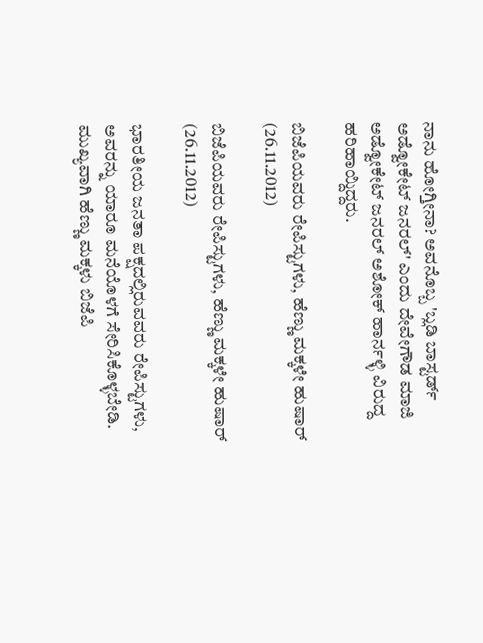ನಾನು ಹೋಗ್ತೀನಾ? ಅವನೊಬ್ಬ 'ಬ್ಲಡಿ ಬಾಸ್ಟರ್ಡ್ ಅಡ್ವೋಕೇಟ್ ಜನರಲ್' ಎಂದು ದೇವೇಗೌಡ ಮಾಜಿ ಅಡ್ವೋಕೇಟ್ ಜನರಲ್ ಅಶೋಕ್ ಹಾರ್ನಳ್ಳಿ ವಿರುದ್ದ ಹರಿಹಾಯ್ದಿದ್ದರು.

ಬಿಜೆಪಿಯವರು ರೇಪಿಸ್ಟುಗಳು, ಹೆಣ್ಣು ಮಕ್ಕಳೇ ಹುಷಾರ್ (26.11.2012)

ಬಿಜೆಪಿಯವರು ರೇಪಿಸ್ಟುಗಳು, ಹೆಣ್ಣು ಮಕ್ಕಳೇ ಹುಷಾರ್ (26.11.2012)

ಭಾರತೀಯ ಜನತಾ ಪಕ್ಷದಲ್ಲಿರುವವರು ರೇಪಿಸ್ಟುಗಳು, ಅವರನ್ನು ಯಾರೂ ಮನೆಯೊಳಗೆ ಸೇರಿಸಿಕೊಳ್ಳಬೇಡಿ. ಮುಖ್ಯವಾಗಿ ಹೆಣ್ಣು ಮಕ್ಕಳು ಬಿಜೆಪಿ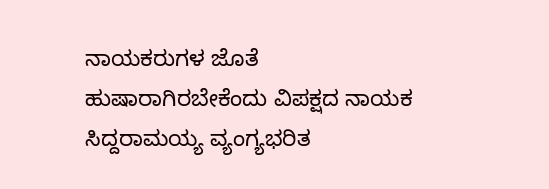ನಾಯಕರುಗಳ ಜೊತೆ ಹುಷಾರಾಗಿರಬೇಕೆಂದು ವಿಪಕ್ಷದ ನಾಯಕ ಸಿದ್ದರಾಮಯ್ಯ ವ್ಯಂಗ್ಯಭರಿತ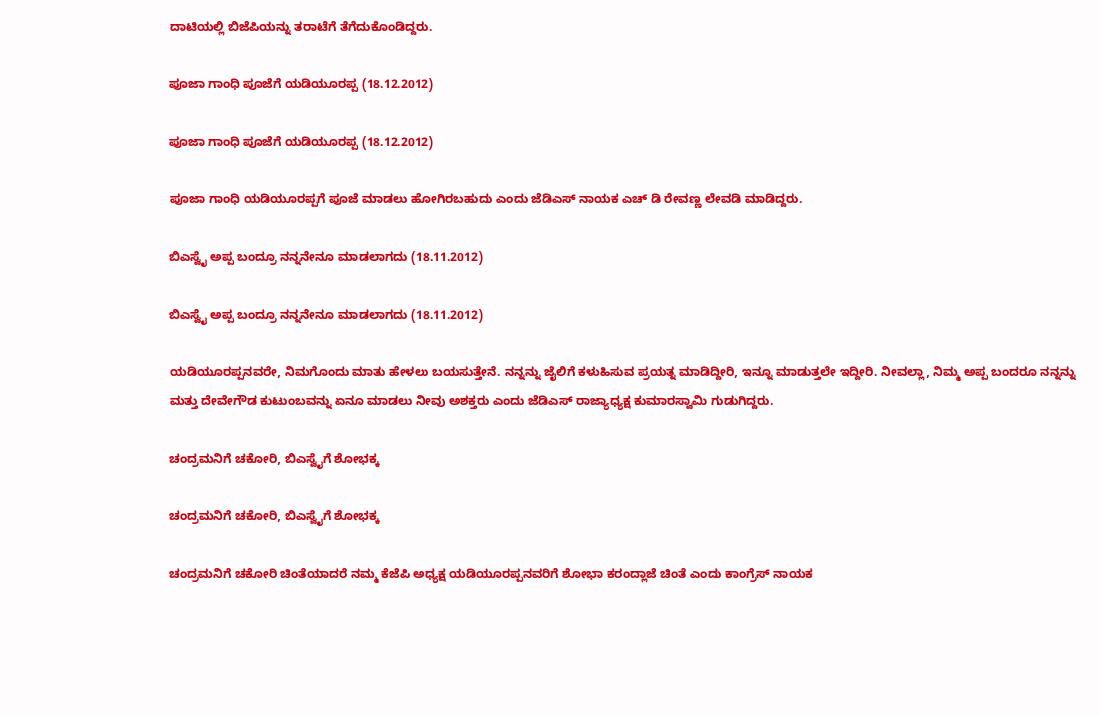ದಾಟಿಯಲ್ಲಿ ಬಿಜೆಪಿಯನ್ನು ತರಾಟೆಗೆ ತೆಗೆದುಕೊಂಡಿದ್ದರು.

ಪೂಜಾ ಗಾಂಧಿ ಪೂಜೆಗೆ ಯಡಿಯೂರಪ್ಪ (18.12.2012)

ಪೂಜಾ ಗಾಂಧಿ ಪೂಜೆಗೆ ಯಡಿಯೂರಪ್ಪ (18.12.2012)

ಪೂಜಾ ಗಾಂಧಿ ಯಡಿಯೂರಪ್ಪಗೆ ಪೂಜೆ ಮಾಡಲು ಹೋಗಿರಬಹುದು ಎಂದು ಜೆಡಿಎಸ್ ನಾಯಕ ಎಚ್ ಡಿ ರೇವಣ್ಣ ಲೇವಡಿ ಮಾಡಿದ್ದರು.

ಬಿಎಸ್ವೈ ಅಪ್ಪ ಬಂದ್ರೂ ನನ್ನನೇನೂ ಮಾಡಲಾಗದು (18.11.2012)

ಬಿಎಸ್ವೈ ಅಪ್ಪ ಬಂದ್ರೂ ನನ್ನನೇನೂ ಮಾಡಲಾಗದು (18.11.2012)

ಯಡಿಯೂರಪ್ಪನವರೇ, ನಿಮಗೊಂದು ಮಾತು ಹೇಳಲು ಬಯಸುತ್ತೇನೆ. ನನ್ನನ್ನು ಜೈಲಿಗೆ ಕಳುಹಿಸುವ ಪ್ರಯತ್ನ ಮಾಡಿದ್ದೀರಿ, ಇನ್ನೂ ಮಾಡುತ್ತಲೇ ಇದ್ದೀರಿ. ನೀವಲ್ಲಾ, ನಿಮ್ಮ ಅಪ್ಪ ಬಂದರೂ ನನ್ನನ್ನು ಮತ್ತು ದೇವೇಗೌಡ ಕುಟುಂಬವನ್ನು ಏನೂ ಮಾಡಲು ನೀವು ಅಶಕ್ತರು ಎಂದು ಜೆಡಿಎಸ್ ರಾಜ್ಯಾಧ್ಯಕ್ಷ ಕುಮಾರಸ್ವಾಮಿ ಗುಡುಗಿದ್ದರು.

ಚಂದ್ರಮನಿಗೆ ಚಕೋರಿ, ಬಿಎಸ್ವೈಗೆ ಶೋಭಕ್ಕ

ಚಂದ್ರಮನಿಗೆ ಚಕೋರಿ, ಬಿಎಸ್ವೈಗೆ ಶೋಭಕ್ಕ

ಚಂದ್ರಮನಿಗೆ ಚಕೋರಿ ಚಿಂತೆಯಾದರೆ ನಮ್ಮ ಕೆಜೆಪಿ ಅಧ್ಯಕ್ಷ ಯಡಿಯೂರಪ್ಪನವರಿಗೆ ಶೋಭಾ ಕರಂದ್ಲಾಜೆ ಚಿಂತೆ ಎಂದು ಕಾಂಗ್ರೆಸ್ ನಾಯಕ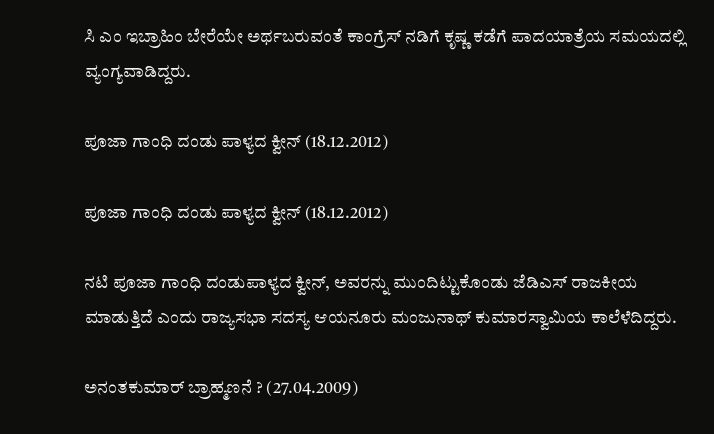ಸಿ ಎಂ ಇಬ್ರಾಹಿಂ ಬೇರೆಯೇ ಅರ್ಥಬರುವಂತೆ ಕಾಂಗ್ರೆಸ್ ನಡಿಗೆ ಕೃಷ್ಣ ಕಡೆಗೆ ಪಾದಯಾತ್ರೆಯ ಸಮಯದಲ್ಲಿ ವ್ಯಂಗ್ಯವಾಡಿದ್ದರು.

ಪೂಜಾ ಗಾಂಧಿ ದಂಡು ಪಾಳ್ಯದ ಕ್ವೀನ್ (18.12.2012)

ಪೂಜಾ ಗಾಂಧಿ ದಂಡು ಪಾಳ್ಯದ ಕ್ವೀನ್ (18.12.2012)

ನಟಿ ಪೂಜಾ ಗಾಂಧಿ ದಂಡುಪಾಳ್ಯದ ಕ್ವೀನ್, ಅವರನ್ನು ಮುಂದಿಟ್ಟುಕೊಂಡು ಜೆಡಿಎಸ್‌ ರಾಜಕೀಯ ಮಾಡುತ್ತಿದೆ ಎಂದು ರಾಜ್ಯಸಭಾ ಸದಸ್ಯ ಆಯನೂರು ಮಂಜುನಾಥ್‌ ಕುಮಾರಸ್ವಾಮಿಯ ಕಾಲೆಳೆದಿದ್ದರು.

ಅನಂತಕುಮಾರ್ ಬ್ರಾಹ್ಮಣನೆ ? (27.04.2009)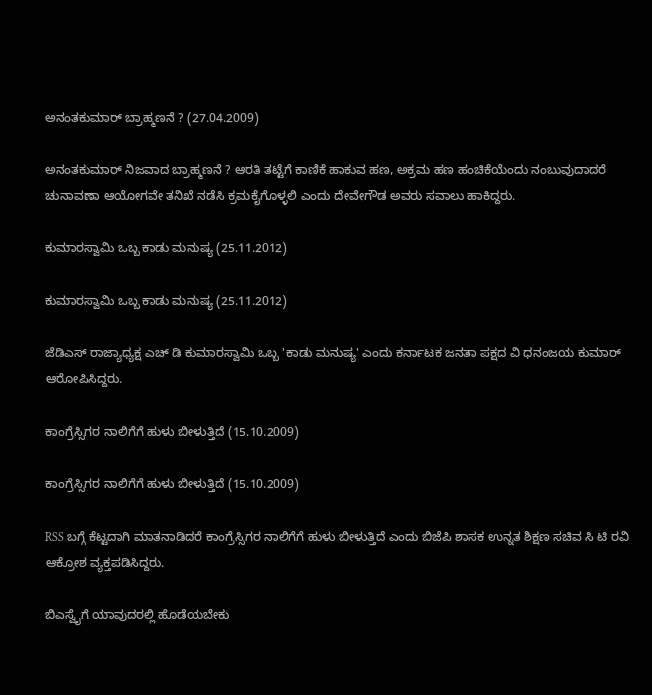ಅನಂತಕುಮಾರ್ ಬ್ರಾಹ್ಮಣನೆ ? (27.04.2009)

ಅನಂತಕುಮಾರ್ ನಿಜವಾದ ಬ್ರಾಹ್ಮಣನೆ ? ಆರತಿ ತಟ್ಟೆಗೆ ಕಾಣಿಕೆ ಹಾಕುವ ಹಣ, ಅಕ್ರಮ ಹಣ ಹಂಚಿಕೆಯೆಂದು ನಂಬುವುದಾದರೆ ಚುನಾವಣಾ ಆಯೋಗವೇ ತನಿಖೆ ನಡೆಸಿ ಕ್ರಮಕೈಗೊಳ್ಳಲಿ ಎಂದು ದೇವೇಗೌಡ ಅವರು ಸವಾಲು ಹಾಕಿದ್ದರು.

ಕುಮಾರಸ್ವಾಮಿ ಒಬ್ಬ ಕಾಡು ಮನುಷ್ಯ (25.11.2012)

ಕುಮಾರಸ್ವಾಮಿ ಒಬ್ಬ ಕಾಡು ಮನುಷ್ಯ (25.11.2012)

ಜೆಡಿಎಸ್ ರಾಜ್ಯಾಧ್ಯಕ್ಷ ಎಚ್ ಡಿ ಕುಮಾರಸ್ವಾಮಿ ಒಬ್ಬ 'ಕಾಡು ಮನುಷ್ಯ' ಎಂದು ಕರ್ನಾಟಕ ಜನತಾ ಪಕ್ಷದ ವಿ ಧನಂಜಯ ಕುಮಾರ್ ಆರೋಪಿಸಿದ್ದರು.

ಕಾಂಗ್ರೆಸ್ಸಿಗರ ನಾಲಿಗೆಗೆ ಹುಳು ಬೀಳುತ್ತಿದೆ (15.10.2009)

ಕಾಂಗ್ರೆಸ್ಸಿಗರ ನಾಲಿಗೆಗೆ ಹುಳು ಬೀಳುತ್ತಿದೆ (15.10.2009)

RSS ಬಗ್ಗೆ ಕೆಟ್ಟದಾಗಿ ಮಾತನಾಡಿದರೆ ಕಾಂಗ್ರೆಸ್ಸಿಗರ ನಾಲಿಗೆಗೆ ಹುಳು ಬೀಳುತ್ತಿದೆ ಎಂದು ಬಿಜೆಪಿ ಶಾಸಕ ಉನ್ನತ ಶಿಕ್ಷಣ ಸಚಿವ ಸಿ ಟಿ ರವಿ ಆಕ್ರೋಶ ವ್ಯಕ್ತಪಡಿಸಿದ್ದರು.

ಬಿಎಸ್ವೈಗೆ ಯಾವುದರಲ್ಲಿ ಹೊಡೆಯಬೇಕು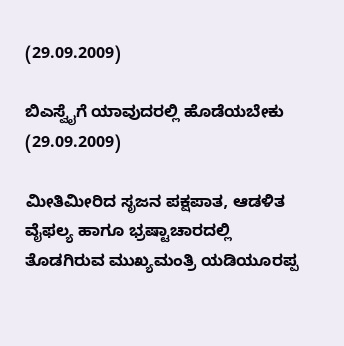(29.09.2009)

ಬಿಎಸ್ವೈಗೆ ಯಾವುದರಲ್ಲಿ ಹೊಡೆಯಬೇಕು (29.09.2009)

ಮೀತಿಮೀರಿದ ಸೃಜನ ಪಕ್ಷಪಾತ, ಆಡಳಿತ ವೈಫಲ್ಯ ಹಾಗೂ ಭ್ರಷ್ಟಾಚಾರದಲ್ಲಿ ತೊಡಗಿರುವ ಮುಖ್ಯಮಂತ್ರಿ ಯಡಿಯೂರಪ್ಪ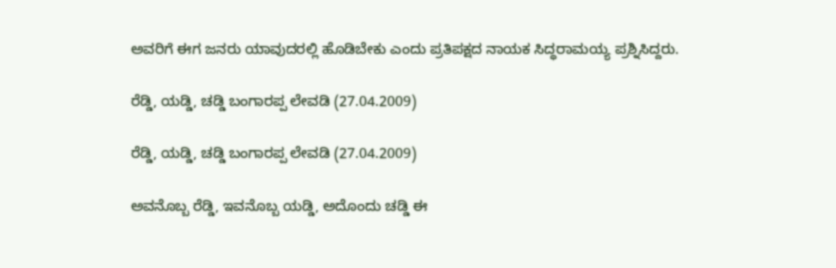ಅವರಿಗೆ ಈಗ ಜನರು ಯಾವುದರಲ್ಲಿ ಹೊಡಿಬೇಕು ಎಂದು ಪ್ರತಿಪಕ್ಷದ ನಾಯಕ ಸಿದ್ಧರಾಮಯ್ಯ ಪ್ರಶ್ನಿಸಿದ್ದರು.

ರೆಡ್ಡಿ, ಯಡ್ಡಿ, ಚಡ್ಡಿ ಬಂಗಾರಪ್ಪ ಲೇವಡಿ (27.04.2009)

ರೆಡ್ಡಿ, ಯಡ್ಡಿ, ಚಡ್ಡಿ ಬಂಗಾರಪ್ಪ ಲೇವಡಿ (27.04.2009)

ಅವನೊಬ್ಬ ರೆಡ್ಡಿ, ಇವನೊಬ್ಬ ಯಡ್ಡಿ, ಅದೊಂದು ಚಡ್ಡಿ ಈ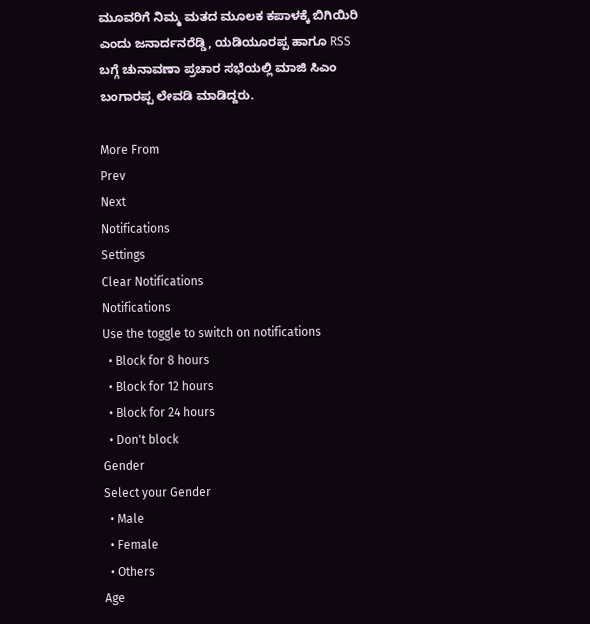ಮೂವರಿಗೆ ನಿಮ್ಮ ಮತದ ಮೂಲಕ ಕಪಾಳಕ್ಕೆ ಬಿಗಿಯಿರಿ ಎಂದು ಜನಾರ್ದನರೆಡ್ಡಿ, ಯಡಿಯೂರಪ್ಪ ಹಾಗೂ RSS ಬಗ್ಗೆ ಚುನಾವಣಾ ಪ್ರಚಾರ ಸಭೆಯಲ್ಲಿ ಮಾಜಿ ಸಿಎಂ ಬಂಗಾರಪ್ಪ ಲೇವಡಿ ಮಾಡಿದ್ದರು.

More From
Prev
Next
Notifications
Settings
Clear Notifications
Notifications
Use the toggle to switch on notifications
  • Block for 8 hours
  • Block for 12 hours
  • Block for 24 hours
  • Don't block
Gender
Select your Gender
  • Male
  • Female
  • Others
Age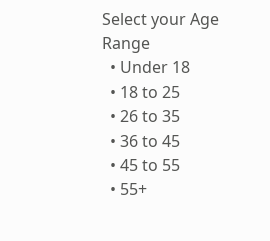Select your Age Range
  • Under 18
  • 18 to 25
  • 26 to 35
  • 36 to 45
  • 45 to 55
  • 55+